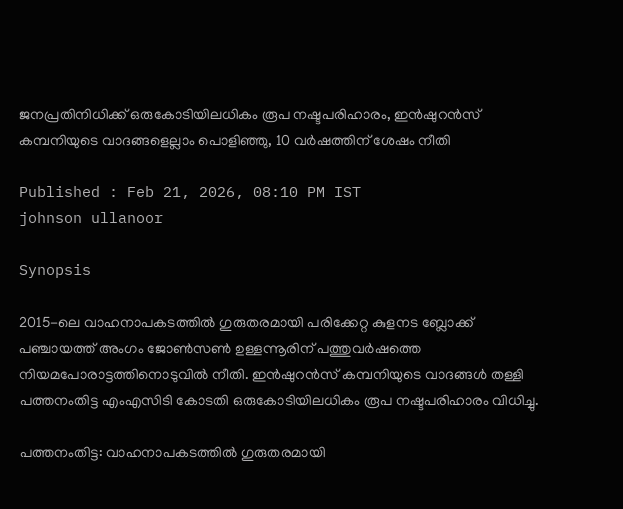ജനപ്രതിനിധിക്ക് ഒരുകോടിയിലധികം രൂപ നഷ്ടപരിഹാരം, ഇൻഷുറൻസ് കമ്പനിയുടെ വാദങ്ങളെല്ലാം പൊളിഞ്ഞു, 10 വർഷത്തിന് ശേഷം നീതി

Published : Feb 21, 2026, 08:10 PM IST
johnson ullanoor

Synopsis

2015-ലെ വാഹനാപകടത്തിൽ ഗുരുതരമായി പരിക്കേറ്റ കുളനട ബ്ലോക്ക് പഞ്ചായത്ത് അംഗം ജോൺസൺ ഉള്ളന്നൂരിന് പത്തുവർഷത്തെ നിയമപോരാട്ടത്തിനൊടുവിൽ നീതി. ഇൻഷുറൻസ് കമ്പനിയുടെ വാദങ്ങൾ തള്ളി പത്തനംതിട്ട എംഎസിടി കോടതി ഒരുകോടിയിലധികം രൂപ നഷ്ടപരിഹാരം വിധിച്ചു.

പത്തനംതിട്ട: വാഹനാപകടത്തിൽ ഗുരുതരമായി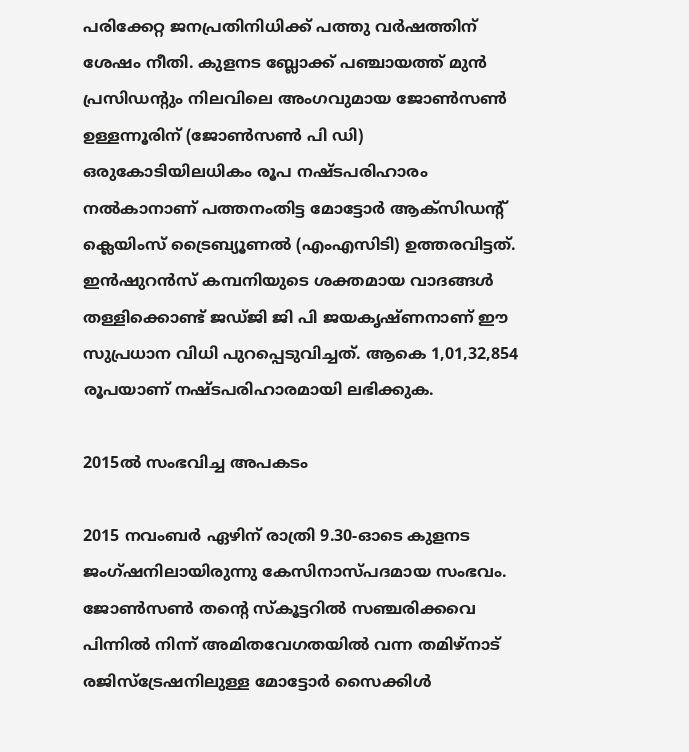പരിക്കേറ്റ ജനപ്രതിനിധിക്ക് പത്തു വർഷത്തിന് ശേഷം നീതി. കുളനട ബ്ലോക്ക് പഞ്ചായത്ത് മുൻ പ്രസിഡന്‍റും നിലവിലെ അംഗവുമായ ജോൺസൺ ഉള്ളന്നൂരിന് (ജോൺസൺ പി ഡി) ഒരുകോടിയിലധികം രൂപ നഷ്ടപരിഹാരം നൽകാനാണ് പത്തനംതിട്ട മോട്ടോർ ആക്സിഡന്റ് ക്ലെയിംസ് ട്രൈബ്യൂണൽ (എംഎസിടി) ഉത്തരവിട്ടത്. ഇൻഷുറൻസ് കമ്പനിയുടെ ശക്തമായ വാദങ്ങൾ തള്ളിക്കൊണ്ട് ജഡ്ജി ജി പി ജയകൃഷ്ണനാണ് ഈ സുപ്രധാന വിധി പുറപ്പെടുവിച്ചത്. ആകെ 1,01,32,854 രൂപയാണ് നഷ്ടപരിഹാരമായി ലഭിക്കുക.

2015ല്‍ സംഭവിച്ച അപകടം

2015 നവംബർ ഏഴിന് രാത്രി 9.30-ഓടെ കുളനട ജംഗ്ഷനിലായിരുന്നു കേസിനാസ്പദമായ സംഭവം. ജോൺസൺ തന്‍റെ സ്കൂട്ടറിൽ സഞ്ചരിക്കവെ പിന്നിൽ നിന്ന് അമിതവേഗതയിൽ വന്ന തമിഴ്‌നാട് രജിസ്ട്രേഷനിലുള്ള മോട്ടോർ സൈക്കിൾ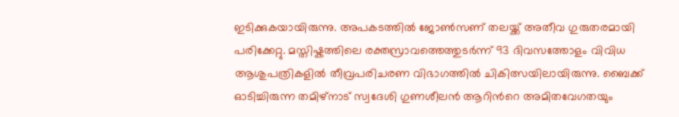ഇടിക്കുകയായിരുന്നു. അപകടത്തിൽ ജോൺസണ് തലയ്ക്ക് അതീവ ഗുരുതരമായി പരിക്കേറ്റു. മസ്തിഷ്കത്തിലെ രക്തസ്രാവത്തെത്തുടർന്ന് 93 ദിവസത്തോളം വിവിധ ആശുപത്രികളിൽ തീവ്രപരിചരണ വിഭാഗത്തിൽ ചികിത്സയിലായിരുന്നു. ബൈക്ക് ഓടിച്ചിരുന്ന തമിഴ്‌നാട് സ്വദേശി ഗുണശീലൻ ആറിന്‍റെ അമിതവേഗതയും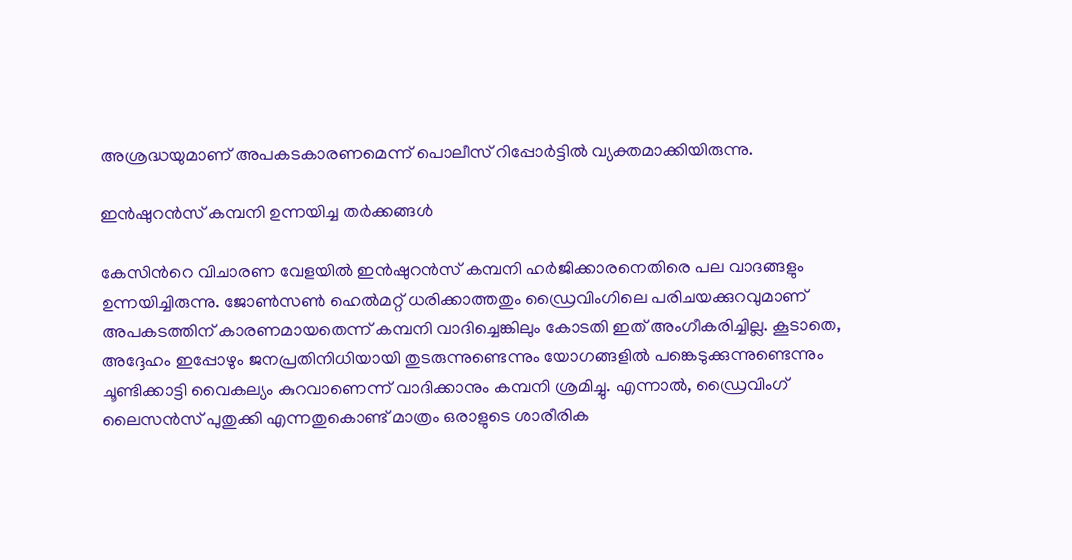അശ്രദ്ധയുമാണ് അപകടകാരണമെന്ന് പൊലീസ് റിപ്പോർട്ടിൽ വ്യക്തമാക്കിയിരുന്നു.

ഇൻഷുറൻസ് കമ്പനി ഉന്നയിച്ച തർക്കങ്ങൾ

കേസിന്‍റെ വിചാരണ വേളയിൽ ഇൻഷുറൻസ് കമ്പനി ഹർജിക്കാരനെതിരെ പല വാദങ്ങളും ഉന്നയിച്ചിരുന്നു. ജോൺസൺ ഹെൽമറ്റ് ധരിക്കാത്തതും ഡ്രൈവിംഗിലെ പരിചയക്കുറവുമാണ് അപകടത്തിന് കാരണമായതെന്ന് കമ്പനി വാദിച്ചെങ്കിലും കോടതി ഇത് അംഗീകരിച്ചില്ല. കൂടാതെ, അദ്ദേഹം ഇപ്പോഴും ജനപ്രതിനിധിയായി തുടരുന്നുണ്ടെന്നും യോഗങ്ങളിൽ പങ്കെടുക്കുന്നുണ്ടെന്നും ചൂണ്ടിക്കാട്ടി വൈകല്യം കുറവാണെന്ന് വാദിക്കാനും കമ്പനി ശ്രമിച്ചു. എന്നാൽ, ഡ്രൈവിംഗ് ലൈസൻസ് പുതുക്കി എന്നതുകൊണ്ട് മാത്രം ഒരാളുടെ ശാരീരിക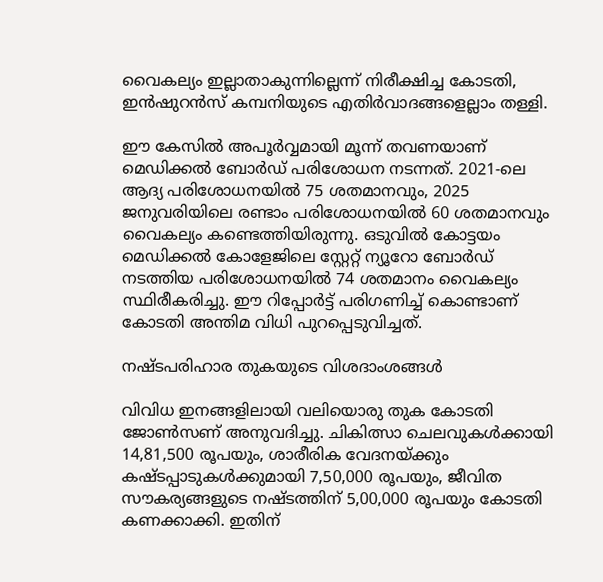വൈകല്യം ഇല്ലാതാകുന്നില്ലെന്ന് നിരീക്ഷിച്ച കോടതി, ഇൻഷുറൻസ് കമ്പനിയുടെ എതിർവാദങ്ങളെല്ലാം തള്ളി.

ഈ കേസിൽ അപൂർവ്വമായി മൂന്ന് തവണയാണ് മെഡിക്കൽ ബോർഡ് പരിശോധന നടന്നത്. 2021-ലെ ആദ്യ പരിശോധനയിൽ 75 ശതമാനവും, 2025 ജനുവരിയിലെ രണ്ടാം പരിശോധനയിൽ 60 ശതമാനവും വൈകല്യം കണ്ടെത്തിയിരുന്നു. ഒടുവിൽ കോട്ടയം മെഡിക്കൽ കോളേജിലെ സ്റ്റേറ്റ് ന്യൂറോ ബോർഡ് നടത്തിയ പരിശോധനയിൽ 74 ശതമാനം വൈകല്യം സ്ഥിരീകരിച്ചു. ഈ റിപ്പോർട്ട് പരിഗണിച്ച് കൊണ്ടാണ് കോടതി അന്തിമ വിധി പുറപ്പെടുവിച്ചത്.

നഷ്ടപരിഹാര തുകയുടെ വിശദാംശങ്ങൾ

വിവിധ ഇനങ്ങളിലായി വലിയൊരു തുക കോടതി ജോൺസണ് അനുവദിച്ചു. ചികിത്സാ ചെലവുകൾക്കായി 14,81,500 രൂപയും, ശാരീരിക വേദനയ്ക്കും കഷ്ടപ്പാടുകൾക്കുമായി 7,50,000 രൂപയും, ജീവിത സൗകര്യങ്ങളുടെ നഷ്ടത്തിന് 5,00,000 രൂപയും കോടതി കണക്കാക്കി. ഇതിന്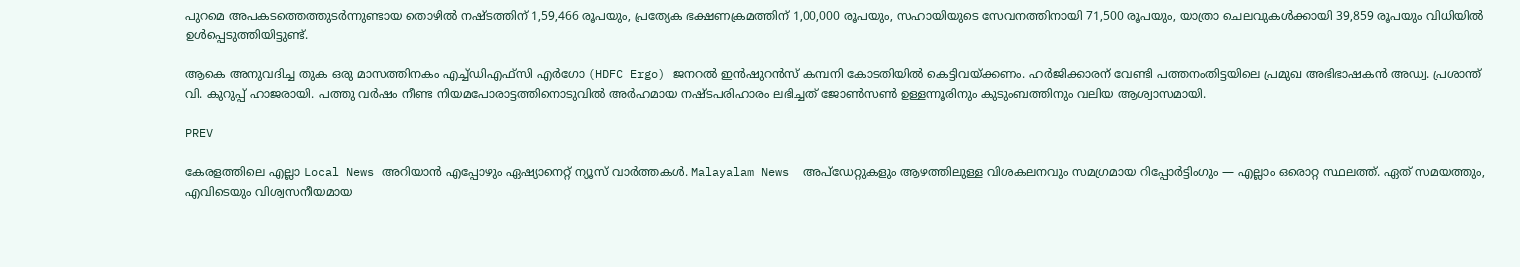പുറമെ അപകടത്തെത്തുടർന്നുണ്ടായ തൊഴിൽ നഷ്ടത്തിന് 1,59,466 രൂപയും, പ്രത്യേക ഭക്ഷണക്രമത്തിന് 1,00,000 രൂപയും, സഹായിയുടെ സേവനത്തിനായി 71,500 രൂപയും, യാത്രാ ചെലവുകൾക്കായി 39,859 രൂപയും വിധിയിൽ ഉൾപ്പെടുത്തിയിട്ടുണ്ട്.

ആകെ അനുവദിച്ച തുക ഒരു മാസത്തിനകം എച്ച്ഡിഎഫ്സി എർഗോ (HDFC Ergo) ജനറൽ ഇൻഷുറൻസ് കമ്പനി കോടതിയിൽ കെട്ടിവയ്ക്കണം. ഹർജിക്കാരന് വേണ്ടി പത്തനംതിട്ടയിലെ പ്രമുഖ അഭിഭാഷകൻ അഡ്വ. പ്രശാന്ത് വി. കുറുപ്പ് ഹാജരായി. പത്തു വർഷം നീണ്ട നിയമപോരാട്ടത്തിനൊടുവിൽ അർഹമായ നഷ്ടപരിഹാരം ലഭിച്ചത് ജോൺസൺ ഉള്ളന്നൂരിനും കുടുംബത്തിനും വലിയ ആശ്വാസമായി.

PREV

കേരളത്തിലെ എല്ലാ Local News അറിയാൻ എപ്പോഴും ഏഷ്യാനെറ്റ് ന്യൂസ് വാർത്തകൾ. Malayalam News  അപ്‌ഡേറ്റുകളും ആഴത്തിലുള്ള വിശകലനവും സമഗ്രമായ റിപ്പോർട്ടിംഗും — എല്ലാം ഒരൊറ്റ സ്ഥലത്ത്. ഏത് സമയത്തും, എവിടെയും വിശ്വസനീയമായ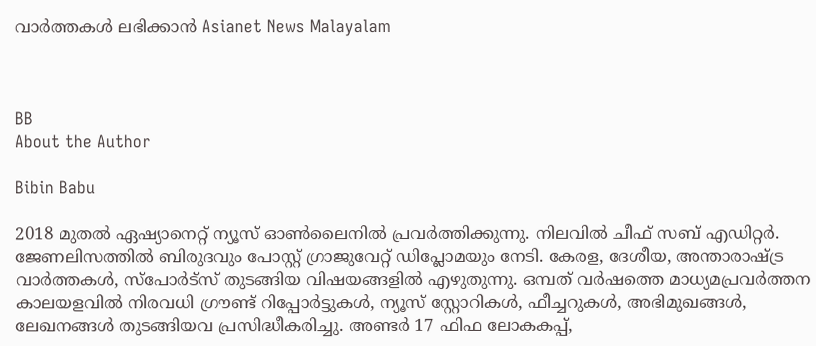വാർത്തകൾ ലഭിക്കാൻ Asianet News Malayalam



BB
About the Author

Bibin Babu

2018 മുതല്‍ ഏഷ്യാനെറ്റ് ന്യൂസ് ഓണ്‍ലൈനില്‍ പ്രവര്‍ത്തിക്കുന്നു. നിലവില്‍ ചീഫ് സബ് എഡിറ്റർ. ജേണലിസത്തില്‍ ബിരുദവും പോസ്റ്റ് ഗ്രാജുവേറ്റ് ഡിപ്ലോമയും നേടി. കേരള, ദേശീയ, അന്താരാഷ്ട്ര വാര്‍ത്തകള്‍, സ്പോര്‍ട്സ് തുടങ്ങിയ വിഷയങ്ങളില്‍ എഴുതുന്നു. ഒമ്പത് വര്‍ഷത്തെ മാധ്യമപ്രവര്‍ത്തന കാലയളവില്‍ നിരവധി ഗ്രൗണ്ട് റിപ്പോര്‍ട്ടുകള്‍, ന്യൂസ് സ്റ്റോറികള്‍, ഫീച്ചറുകള്‍, അഭിമുഖങ്ങള്‍, ലേഖനങ്ങള്‍ തുടങ്ങിയവ പ്രസിദ്ധീകരിച്ചു. അണ്ടര്‍ 17 ഫിഫ ലോകകപ്പ്,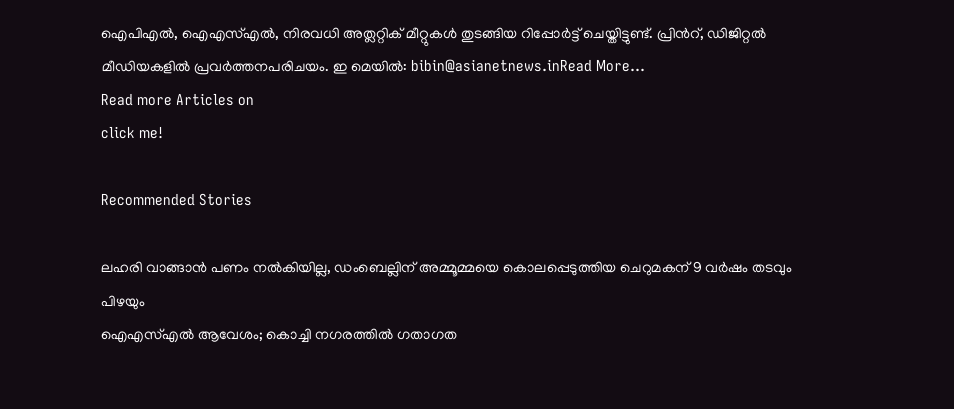ഐപിഎൽ, ഐഎസ്എൽ, നിരവധി അത്ലറ്റിക് മീറ്റുകൾ തുടങ്ങിയ റിപ്പോര്‍ട്ട് ചെയ്തിട്ടുണ്ട്. പ്രിന്‍റ്, ഡിജിറ്റല്‍ മീഡിയകളില്‍ പ്രവര്‍ത്തനപരിചയം. ഇ മെയില്‍: bibin@asianetnews.inRead More...
Read more Articles on
click me!

Recommended Stories

ലഹരി വാങ്ങാൻ പണം നൽകിയില്ല, ഡംബെല്ലിന് അമ്മൂമ്മയെ കൊലപ്പെടുത്തിയ ചെറുമകന് 9 വർഷം തടവും പിഴയും
ഐഎസ്എൽ ആവേശം; കൊച്ചി നഗരത്തിൽ ഗതാഗത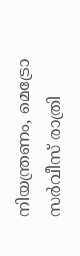നിയന്ത്രണം, മെട്രോ സർവീസ് രാത്രി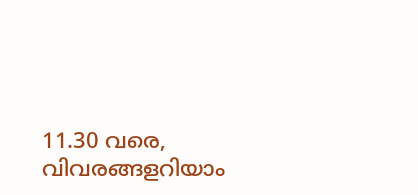11.30 വരെ, വിവരങ്ങളറിയാം